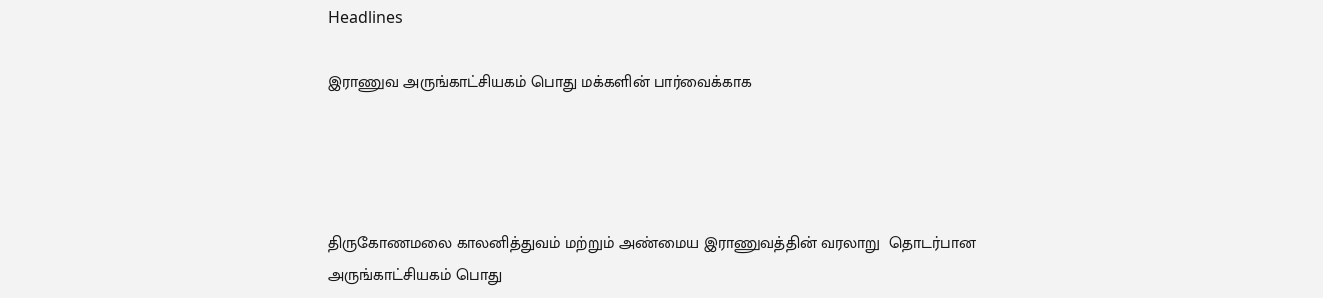Headlines

இராணுவ அருங்காட்சியகம் பொது மக்களின் பார்வைக்காக




திருகோணமலை காலனித்துவம் மற்றும் அண்மைய இராணுவத்தின் வரலாறு  தொடர்பான அருங்காட்சியகம் பொது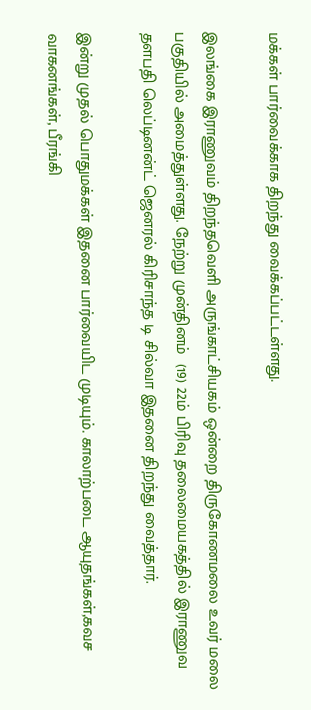மக்கள் பார்வைக்காக திறந்து வைக்கப்பட்டள்ளது.

இலங்கை இராணுவம் திறந்தவெளி அருங்காட்சியகம் ஒன்றை திருகோணமலை உவர் மலை பகுதியில் அமைத்துள்ளது. நேற்று முன்தினம்  (19) 22ம் பிரிவு தலைமையகத்தில் இராணுவ தளபதி லெப்டினன்ட் ஜெனரல் கிரிசாந்த டி சில்வா இதனை திறந்து வைத்தார்.

இன்று முதல் பொதுமக்கள் இதனை பார்வையிட முடியும். காலாற்படை ஆயுதங்கள்,கவச வாகனங்கள், பீரங்கி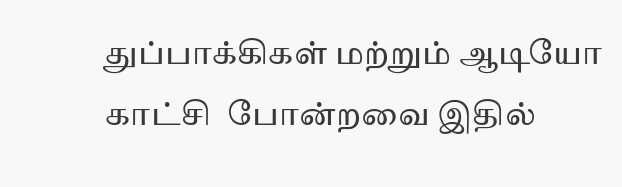துப்பாக்கிகள் மற்றும் ஆடியோ காட்சி  போன்றவை இதில்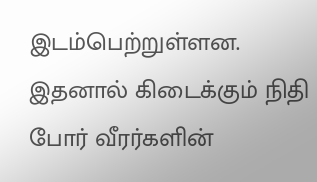இடம்பெற்றுள்ளன. இதனால் கிடைக்கும் நிதி போர் வீரர்களின்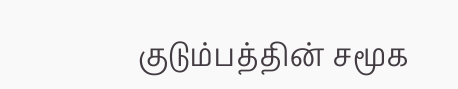குடும்பத்தின் சமூக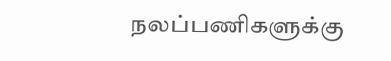நலப்பணிகளுக்கு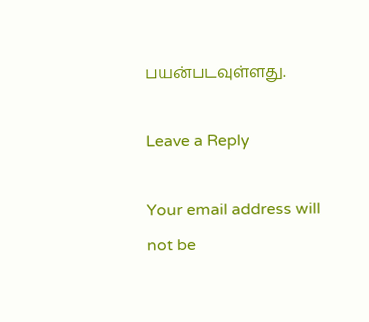பயன்படவுள்ளது.

Leave a Reply

Your email address will not be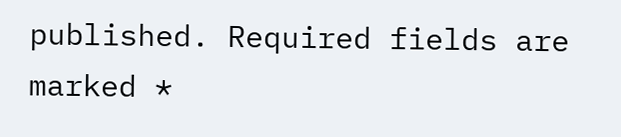published. Required fields are marked *